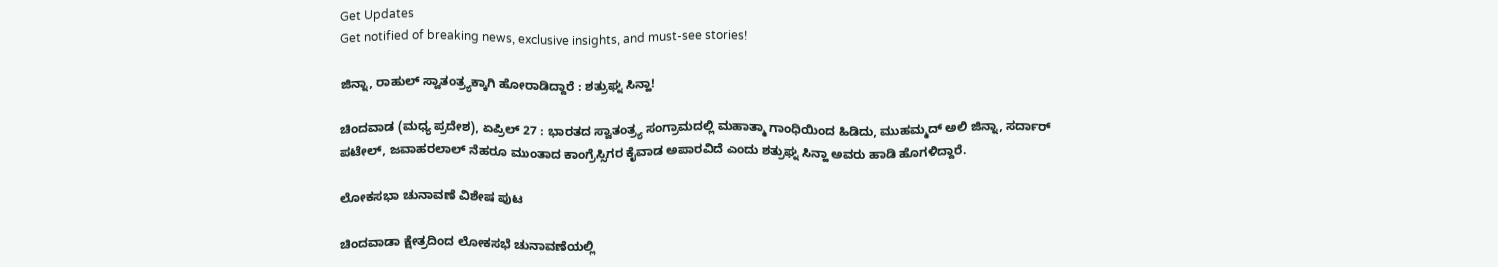Get Updates
Get notified of breaking news, exclusive insights, and must-see stories!

ಜಿನ್ನಾ, ರಾಹುಲ್ ಸ್ವಾತಂತ್ರ್ಯಕ್ಕಾಗಿ ಹೋರಾಡಿದ್ದಾರೆ : ಶತ್ರುಘ್ನ ಸಿನ್ಹಾ!

ಚಿಂದವಾಡ (ಮಧ್ಯ ಪ್ರದೇಶ), ಏಪ್ರಿಲ್ 27 : ಭಾರತದ ಸ್ವಾತಂತ್ರ್ಯ ಸಂಗ್ರಾಮದಲ್ಲಿ ಮಹಾತ್ಮಾ ಗಾಂಧಿಯಿಂದ ಹಿಡಿದು, ಮುಹಮ್ಮದ್ ಅಲಿ ಜಿನ್ನಾ, ಸರ್ದಾರ್ ಪಟೇಲ್, ಜವಾಹರಲಾಲ್ ನೆಹರೂ ಮುಂತಾದ ಕಾಂಗ್ರೆಸ್ಸಿಗರ ಕೈವಾಡ ಅಪಾರವಿದೆ ಎಂದು ಶತ್ರುಘ್ನ ಸಿನ್ಹಾ ಅವರು ಹಾಡಿ ಹೊಗಳಿದ್ದಾರೆ.

ಲೋಕಸಭಾ ಚುನಾವಣೆ ವಿಶೇಷ ಪುಟ

ಚಿಂದವಾಡಾ ಕ್ಷೇತ್ರದಿಂದ ಲೋಕಸಭೆ ಚುನಾವಣೆಯಲ್ಲಿ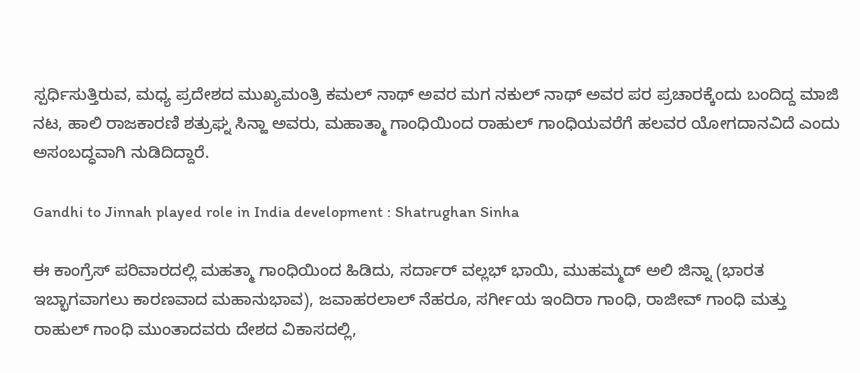ಸ್ಪರ್ಧಿಸುತ್ತಿರುವ, ಮಧ್ಯ ಪ್ರದೇಶದ ಮುಖ್ಯಮಂತ್ರಿ ಕಮಲ್ ನಾಥ್ ಅವರ ಮಗ ನಕುಲ್ ನಾಥ್ ಅವರ ಪರ ಪ್ರಚಾರಕ್ಕೆಂದು ಬಂದಿದ್ದ ಮಾಜಿ ನಟ, ಹಾಲಿ ರಾಜಕಾರಣಿ ಶತ್ರುಘ್ನ ಸಿನ್ಹಾ ಅವರು, ಮಹಾತ್ಮಾ ಗಾಂಧಿಯಿಂದ ರಾಹುಲ್ ಗಾಂಧಿಯವರೆಗೆ ಹಲವರ ಯೋಗದಾನವಿದೆ ಎಂದು ಅಸಂಬದ್ಧವಾಗಿ ನುಡಿದಿದ್ದಾರೆ.

Gandhi to Jinnah played role in India development : Shatrughan Sinha

ಈ ಕಾಂಗ್ರೆಸ್ ಪರಿವಾರದಲ್ಲಿ ಮಹತ್ಮಾ ಗಾಂಧಿಯಿಂದ ಹಿಡಿದು, ಸರ್ದಾರ್ ವಲ್ಲಭ್ ಭಾಯಿ, ಮುಹಮ್ಮದ್ ಅಲಿ ಜಿನ್ನಾ (ಭಾರತ ಇಬ್ಭಾಗವಾಗಲು ಕಾರಣವಾದ ಮಹಾನುಭಾವ), ಜವಾಹರಲಾಲ್ ನೆಹರೂ, ಸರ್ಗೀಯ ಇಂದಿರಾ ಗಾಂಧಿ, ರಾಜೀವ್ ಗಾಂಧಿ ಮತ್ತು ರಾಹುಲ್ ಗಾಂಧಿ ಮುಂತಾದವರು ದೇಶದ ವಿಕಾಸದಲ್ಲಿ,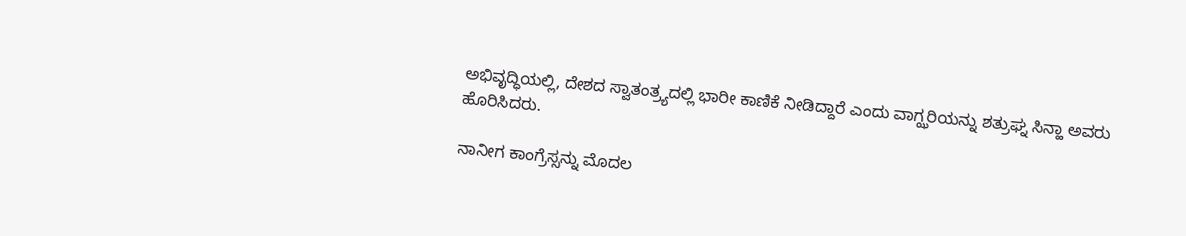ಅಭಿವೃದ್ಧಿಯಲ್ಲಿ, ದೇಶದ ಸ್ವಾತಂತ್ರ್ಯದಲ್ಲಿ ಭಾರೀ ಕಾಣಿಕೆ ನೀಡಿದ್ದಾರೆ ಎಂದು ವಾಗ್ಝರಿಯನ್ನು ಶತ್ರುಘ್ನ ಸಿನ್ಹಾ ಅವರು ಹೊರಿಸಿದರು.

ನಾನೀಗ ಕಾಂಗ್ರೆಸ್ಸನ್ನು ಮೊದಲ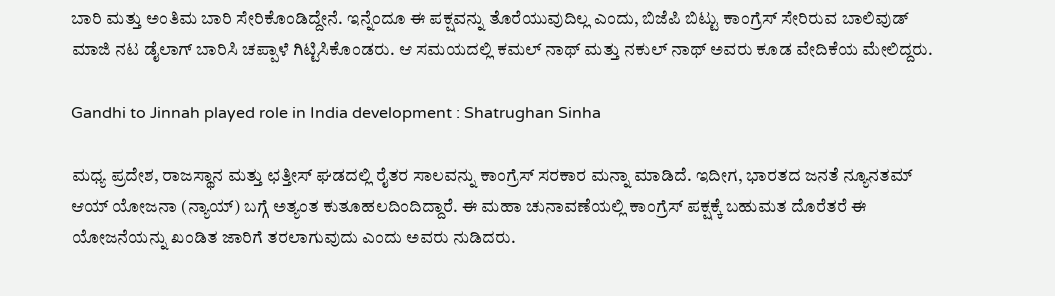ಬಾರಿ ಮತ್ತು ಅಂತಿಮ ಬಾರಿ ಸೇರಿಕೊಂಡಿದ್ದೇನೆ. ಇನ್ನೆಂದೂ ಈ ಪಕ್ಷವನ್ನು ತೊರೆಯುವುದಿಲ್ಲ ಎಂದು, ಬಿಜೆಪಿ ಬಿಟ್ಟು ಕಾಂಗ್ರೆಸ್ ಸೇರಿರುವ ಬಾಲಿವುಡ್ ಮಾಜಿ ನಟ ಡೈಲಾಗ್ ಬಾರಿಸಿ ಚಪ್ಪಾಳೆ ಗಿಟ್ಟಿಸಿಕೊಂಡರು. ಆ ಸಮಯದಲ್ಲಿ ಕಮಲ್ ನಾಥ್ ಮತ್ತು ನಕುಲ್ ನಾಥ್ ಅವರು ಕೂಡ ವೇದಿಕೆಯ ಮೇಲಿದ್ದರು.

Gandhi to Jinnah played role in India development : Shatrughan Sinha

ಮಧ್ಯ ಪ್ರದೇಶ, ರಾಜಸ್ಥಾನ ಮತ್ತು ಛತ್ತೀಸ್ ಘಡದಲ್ಲಿ ರೈತರ ಸಾಲವನ್ನು ಕಾಂಗ್ರೆಸ್ ಸರಕಾರ ಮನ್ನಾ ಮಾಡಿದೆ. ಇದೀಗ, ಭಾರತದ ಜನತೆ ನ್ಯೂನತಮ್ ಆಯ್ ಯೋಜನಾ (ನ್ಯಾಯ್) ಬಗ್ಗೆ ಅತ್ಯಂತ ಕುತೂಹಲದಿಂದಿದ್ದಾರೆ. ಈ ಮಹಾ ಚುನಾವಣೆಯಲ್ಲಿ ಕಾಂಗ್ರೆಸ್ ಪಕ್ಷಕ್ಕೆ ಬಹುಮತ ದೊರೆತರೆ ಈ ಯೋಜನೆಯನ್ನು ಖಂಡಿತ ಜಾರಿಗೆ ತರಲಾಗುವುದು ಎಂದು ಅವರು ನುಡಿದರು.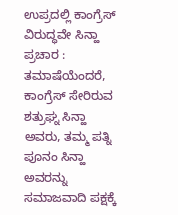ಉಪ್ರದಲ್ಲಿ ಕಾಂಗ್ರೆಸ್ ವಿರುದ್ಧವೇ ಸಿನ್ಹಾ ಪ್ರಚಾರ : ತಮಾಷೆಯೆಂದರೆ, ಕಾಂಗ್ರೆಸ್ ಸೇರಿರುವ ಶತ್ರುಘ್ನ ಸಿನ್ಹಾ ಅವರು, ತಮ್ಮ ಪತ್ನಿ ಪೂನಂ ಸಿನ್ಹಾ ಅವರನ್ನು ಸಮಾಜವಾದಿ ಪಕ್ಷಕ್ಕೆ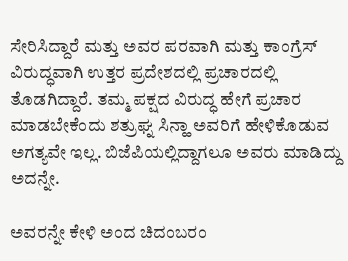ಸೇರಿಸಿದ್ದಾರೆ ಮತ್ತು ಅವರ ಪರವಾಗಿ ಮತ್ತು ಕಾಂಗ್ರೆಸ್ ವಿರುದ್ಧವಾಗಿ ಉತ್ತರ ಪ್ರದೇಶದಲ್ಲಿ ಪ್ರಚಾರದಲ್ಲಿ ತೊಡಗಿದ್ದಾರೆ. ತಮ್ಮ ಪಕ್ಷದ ವಿರುದ್ಧ ಹೇಗೆ ಪ್ರಚಾರ ಮಾಡಬೇಕೆಂದು ಶತ್ರುಘ್ನ ಸಿನ್ಹಾ ಅವರಿಗೆ ಹೇಳಿಕೊಡುವ ಅಗತ್ಯವೇ ಇಲ್ಲ. ಬಿಜೆಪಿಯಲ್ಲಿದ್ದಾಗಲೂ ಅವರು ಮಾಡಿದ್ದು ಅದನ್ನೇ.

ಅವರನ್ನೇ ಕೇಳಿ ಅಂದ ಚಿದಂಬರಂ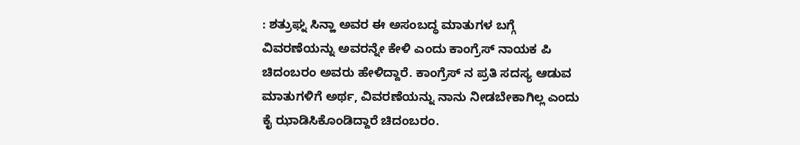: ಶತ್ರುಘ್ನ ಸಿನ್ಹಾ ಅವರ ಈ ಅಸಂಬದ್ಧ ಮಾತುಗಳ ಬಗ್ಗೆ ವಿವರಣೆಯನ್ನು ಅವರನ್ನೇ ಕೇಳಿ ಎಂದು ಕಾಂಗ್ರೆಸ್ ನಾಯಕ ಪಿ ಚಿದಂಬರಂ ಅವರು ಹೇಳಿದ್ದಾರೆ. ಕಾಂಗ್ರೆಸ್ ನ ಪ್ರತಿ ಸದಸ್ಯ ಆಡುವ ಮಾತುಗಳಿಗೆ ಅರ್ಥ, ವಿವರಣೆಯನ್ನು ನಾನು ನೀಡಬೇಕಾಗಿಲ್ಲ ಎಂದು ಕೈ ಝಾಡಿಸಿಕೊಂಡಿದ್ದಾರೆ ಚಿದಂಬರಂ.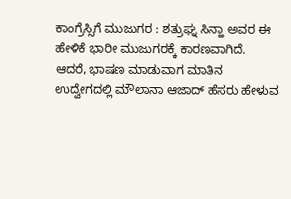ಕಾಂಗ್ರೆಸ್ಸಿಗೆ ಮುಜುಗರ : ಶತ್ರುಘ್ನ ಸಿನ್ಹಾ ಅವರ ಈ ಹೇಳಿಕೆ ಭಾರೀ ಮುಜುಗರಕ್ಕೆ ಕಾರಣವಾಗಿದೆ. ಆದರೆ, ಭಾಷಣ ಮಾಡುವಾಗ ಮಾತಿನ ಉದ್ವೇಗದಲ್ಲಿ ಮೌಲಾನಾ ಆಜಾದ್ ಹೆಸರು ಹೇಳುವ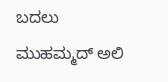ಬದಲು ಮುಹಮ್ಮದ್ ಅಲಿ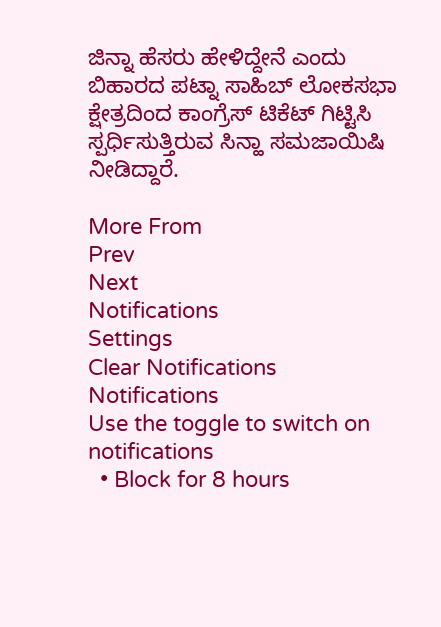ಜಿನ್ನಾ ಹೆಸರು ಹೇಳಿದ್ದೇನೆ ಎಂದು ಬಿಹಾರದ ಪಟ್ನಾ ಸಾಹಿಬ್ ಲೋಕಸಭಾ ಕ್ಷೇತ್ರದಿಂದ ಕಾಂಗ್ರೆಸ್ ಟಿಕೆಟ್ ಗಿಟ್ಟಿಸಿ ಸ್ಪರ್ಧಿಸುತ್ತಿರುವ ಸಿನ್ಹಾ ಸಮಜಾಯಿಷಿ ನೀಡಿದ್ದಾರೆ.

More From
Prev
Next
Notifications
Settings
Clear Notifications
Notifications
Use the toggle to switch on notifications
  • Block for 8 hours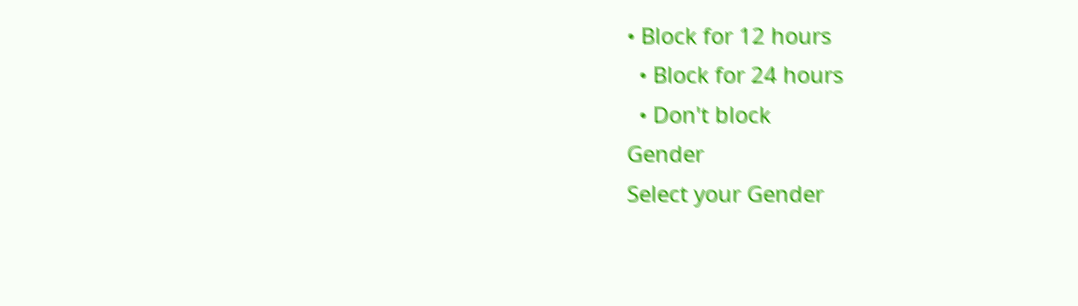• Block for 12 hours
  • Block for 24 hours
  • Don't block
Gender
Select your Gender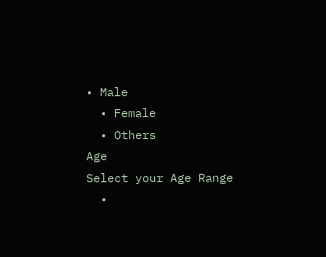• Male
  • Female
  • Others
Age
Select your Age Range
  •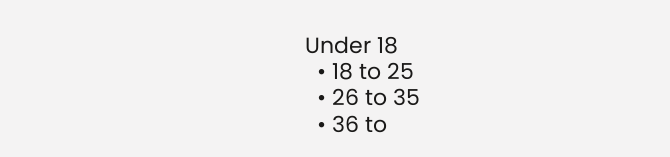Under 18
  • 18 to 25
  • 26 to 35
  • 36 to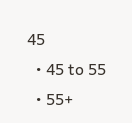45
  • 45 to 55
  • 55+